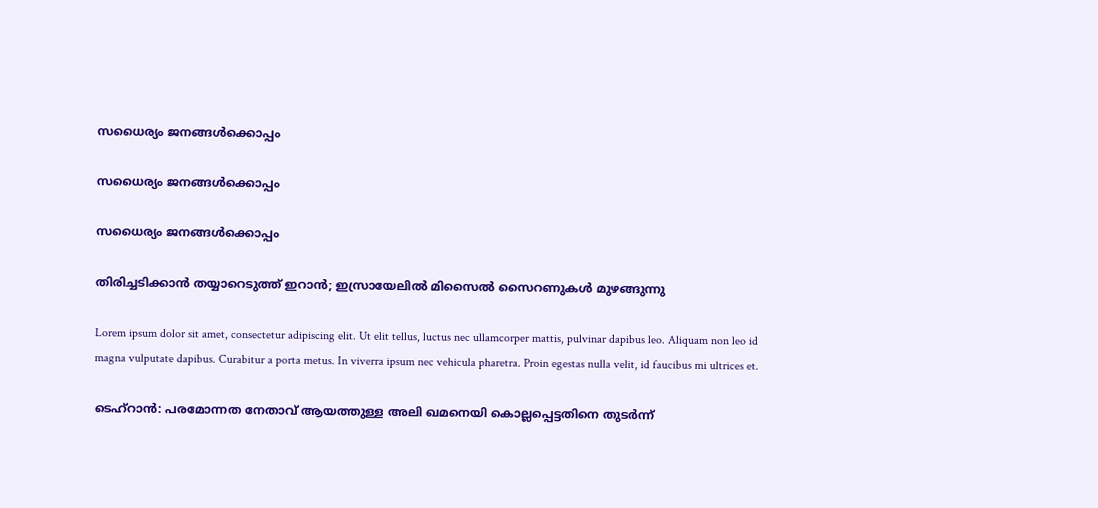സധൈര്യം ജനങ്ങൾക്കൊപ്പം

സധൈര്യം ജനങ്ങൾക്കൊപ്പം

സധൈര്യം ജനങ്ങൾക്കൊപ്പം

തിരിച്ചടിക്കാൻ തയ്യാറെടുത്ത് ഇറാൻ; ഇസ്രായേലിൽ മിസൈൽ സൈറണുകൾ മുഴങ്ങുന്നു

Lorem ipsum dolor sit amet, consectetur adipiscing elit. Ut elit tellus, luctus nec ullamcorper mattis, pulvinar dapibus leo. Aliquam non leo id magna vulputate dapibus. Curabitur a porta metus. In viverra ipsum nec vehicula pharetra. Proin egestas nulla velit, id faucibus mi ultrices et.

ടെഹ്റാൻ: പരമോന്നത നേതാവ് ആയത്തുള്ള അലി ഖമനെയി കൊല്ലപ്പെട്ടതിനെ തുടർന്ന്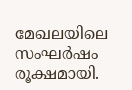മേഖലയിലെ സംഘർഷം രൂക്ഷമായി.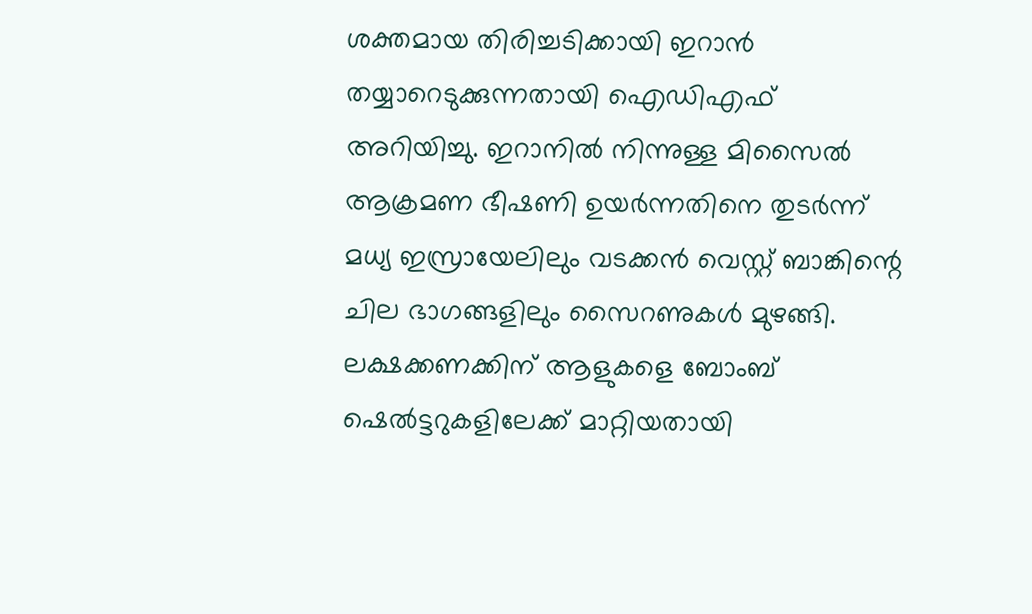ശക്തമായ തിരിച്ചടിക്കായി ഇറാൻ തയ്യാറെടുക്കുന്നതായി ഐഡിഎഫ് അറിയിച്ചു. ഇറാനിൽ നിന്നുള്ള മിസൈൽ ആക്രമണ ഭീഷണി ഉയർന്നതിനെ തുടർന്ന് മധ്യ ഇസ്രായേലിലും വടക്കൻ വെസ്റ്റ് ബാങ്കിന്റെ ചില ഭാഗങ്ങളിലും സൈറണുകൾ മുഴങ്ങി. ലക്ഷക്കണക്കിന് ആളുകളെ ബോംബ് ഷെൽട്ടറുകളിലേക്ക് മാറ്റിയതായി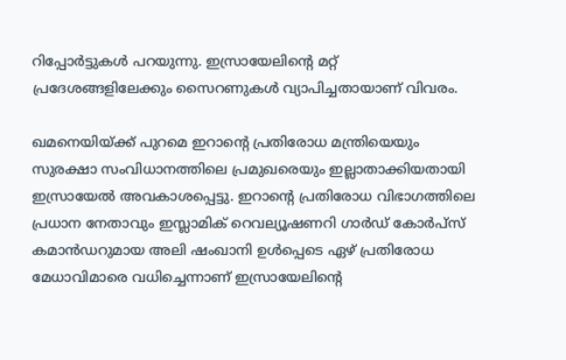റിപ്പോർട്ടുകൾ പറയുന്നു. ഇസ്രായേലിന്റെ മറ്റ് പ്രദേശങ്ങളിലേക്കും സൈറണുകൾ വ്യാപിച്ചതായാണ് വിവരം.

ഖമനെയിയ്ക്ക് പുറമെ ഇറാന്റെ പ്രതിരോധ മന്ത്രിയെയും സുരക്ഷാ സംവിധാനത്തിലെ പ്രമുഖരെയും ഇല്ലാതാക്കിയതായി ഇസ്രായേൽ അവകാശപ്പെട്ടു. ഇറാന്റെ പ്രതിരോധ വിഭാഗത്തിലെ പ്രധാന നേതാവും ഇസ്ലാമിക് റെവല്യൂഷണറി ഗാർഡ് കോർപ്‌സ് കമാൻഡറുമായ അലി ഷംഖാനി ഉൾപ്പെടെ ഏഴ് പ്രതിരോധ മേധാവിമാരെ വധിച്ചെന്നാണ് ഇസ്രായേലിന്റെ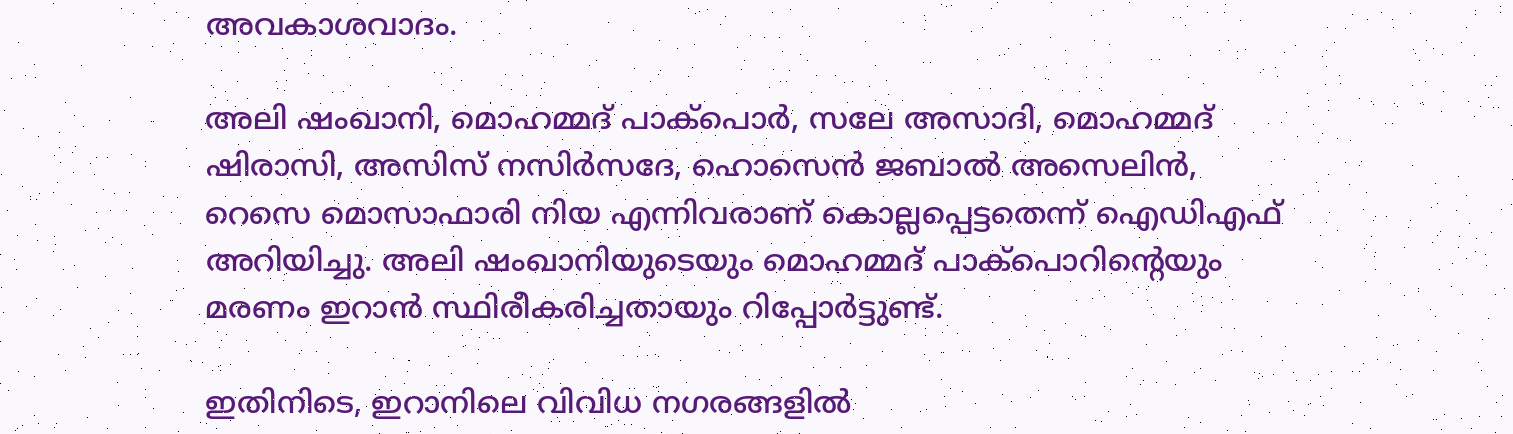അവകാശവാദം.

അലി ഷംഖാനി, മൊഹമ്മദ് പാക്പൊർ, സലേ അസാദി, മൊഹമ്മദ് ഷിരാസി, അസിസ് നസിർസദേ, ഹൊസെൻ ജബാൽ അസെലിൻ, റെസെ മൊസാഫാരി നിയ എന്നിവരാണ് കൊല്ലപ്പെട്ടതെന്ന് ഐഡിഎഫ് അറിയിച്ചു. അലി ഷംഖാനിയുടെയും മൊഹമ്മദ് പാക്പൊറിന്റെയും മരണം ഇറാൻ സ്ഥിരീകരിച്ചതായും റിപ്പോർട്ടുണ്ട്.

ഇതിനിടെ, ഇറാനിലെ വിവിധ നഗരങ്ങളിൽ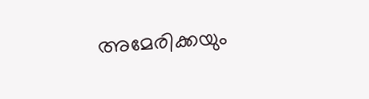അമേരിക്കയും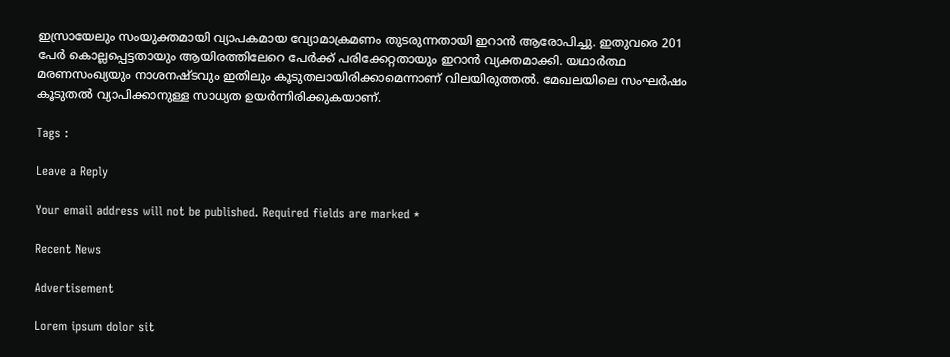ഇസ്രായേലും സംയുക്തമായി വ്യാപകമായ വ്യോമാക്രമണം തുടരുന്നതായി ഇറാൻ ആരോപിച്ചു. ഇതുവരെ 201 പേർ കൊല്ലപ്പെട്ടതായും ആയിരത്തിലേറെ പേർക്ക് പരിക്കേറ്റതായും ഇറാൻ വ്യക്തമാക്കി. യഥാർത്ഥ മരണസംഖ്യയും നാശനഷ്ടവും ഇതിലും കൂടുതലായിരിക്കാമെന്നാണ് വിലയിരുത്തൽ. മേഖലയിലെ സംഘർഷം കൂടുതൽ വ്യാപിക്കാനുള്ള സാധ്യത ഉയർന്നിരിക്കുകയാണ്.

Tags :

Leave a Reply

Your email address will not be published. Required fields are marked *

Recent News

Advertisement

Lorem ipsum dolor sit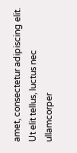amet, consectetur adipiscing elit. Ut elit tellus, luctus nec ullamcorper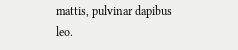mattis, pulvinar dapibus leo.